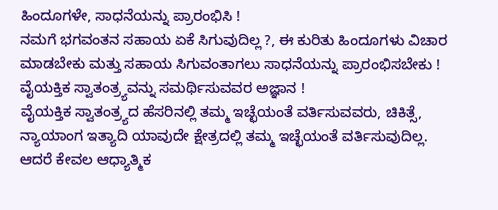ಹಿಂದೂಗಳೇ, ಸಾಧನೆಯನ್ನು ಪ್ರಾರಂಭಿಸಿ !
ನಮಗೆ ಭಗವಂತನ ಸಹಾಯ ಏಕೆ ಸಿಗುವುದಿಲ್ಲ ?, ಈ ಕುರಿತು ಹಿಂದೂಗಳು ವಿಚಾರ ಮಾಡಬೇಕು ಮತ್ತು ಸಹಾಯ ಸಿಗುವಂತಾಗಲು ಸಾಧನೆಯನ್ನು ಪ್ರಾರಂಭಿಸಬೇಕು !
ವೈಯಕ್ತಿಕ ಸ್ವಾತಂತ್ರ್ಯವನ್ನು ಸಮರ್ಥಿಸುವವರ ಅಜ್ಞಾನ !
ವೈಯಕ್ತಿಕ ಸ್ವಾತಂತ್ರ್ಯದ ಹೆಸರಿನಲ್ಲಿ ತಮ್ಮ ಇಚ್ಛೆಯಂತೆ ವರ್ತಿಸುವವರು, ಚಿಕಿತ್ಸೆ, ನ್ಯಾಯಾಂಗ ಇತ್ಯಾದಿ ಯಾವುದೇ ಕ್ಷೇತ್ರದಲ್ಲಿ ತಮ್ಮ ಇಚ್ಛೆಯಂತೆ ವರ್ತಿಸುವುದಿಲ್ಲ. ಆದರೆ ಕೇವಲ ಆಧ್ಯಾತ್ಮಿಕ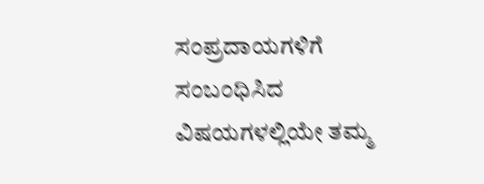ಸಂಪ್ರದಾಯಗಳಿಗೆ ಸಂಬಂಧಿಸಿದ ವಿಷಯಗಳಲ್ಲಿಯೇ ತಮ್ಮ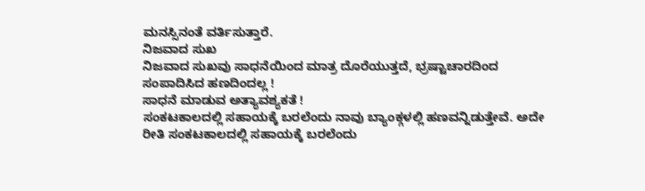ಮನಸ್ಸಿನಂತೆ ವರ್ತಿಸುತ್ತಾರೆ.
ನಿಜವಾದ ಸುಖ
ನಿಜವಾದ ಸುಖವು ಸಾಧನೆಯಿಂದ ಮಾತ್ರ ದೊರೆಯುತ್ತದೆ, ಭ್ರಷ್ಟಾಚಾರದಿಂದ ಸಂಪಾದಿಸಿದ ಹಣದಿಂದಲ್ಲ !
ಸಾಧನೆ ಮಾಡುವ ಅತ್ಯಾವಶ್ಯಕತೆ !
ಸಂಕಟಕಾಲದಲ್ಲಿ ಸಹಾಯಕ್ಕೆ ಬರಲೆಂದು ನಾವು ಬ್ಯಾಂಕ್ಗಳಲ್ಲಿ ಹಣವನ್ನಿಡುತ್ತೇವೆ. ಅದೇ ರೀತಿ ಸಂಕಟಕಾಲದಲ್ಲಿ ಸಹಾಯಕ್ಕೆ ಬರಲೆಂದು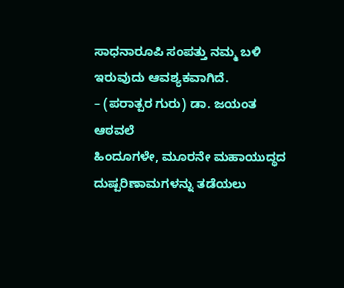ಸಾಧನಾರೂಪಿ ಸಂಪತ್ತು ನಮ್ಮ ಬಳಿ ಇರುವುದು ಆವಶ್ಯಕವಾಗಿದೆ.
– (ಪರಾತ್ಪರ ಗುರು) ಡಾ. ಜಯಂತ ಆಠವಲೆ
ಹಿಂದೂಗಳೇ, ಮೂರನೇ ಮಹಾಯುದ್ಧದ ದುಷ್ಪರಿಣಾಮಗಳನ್ನು ತಡೆಯಲು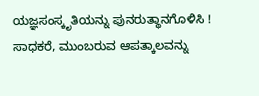ಯಜ್ಞಸಂಸ್ಕೃತಿಯನ್ನು ಪುನರುತ್ಥಾನಗೊಳಿಸಿ !
ಸಾಧಕರೆ, ಮುಂಬರುವ ಆಪತ್ಕಾಲವನ್ನು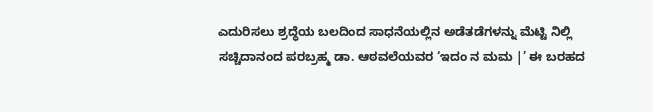ಎದುರಿಸಲು ಶ್ರದ್ಧೆಯ ಬಲದಿಂದ ಸಾಧನೆಯಲ್ಲಿನ ಅಡೆತಡೆಗಳನ್ನು ಮೆಟ್ಟಿ ನಿಲ್ಲಿ
ಸಚ್ಚಿದಾನಂದ ಪರಬ್ರಹ್ಮ ಡಾ. ಆಠವಲೆಯವರ ‘ಇದಂ ನ ಮಮ |’ ಈ ಬರಹದ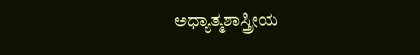ಅಧ್ಯಾತ್ಮಶಾಸ್ತ್ರೀಯ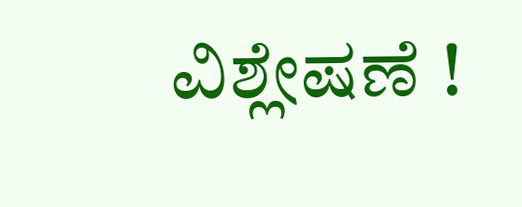ವಿಶ್ಲೇಷಣೆ !